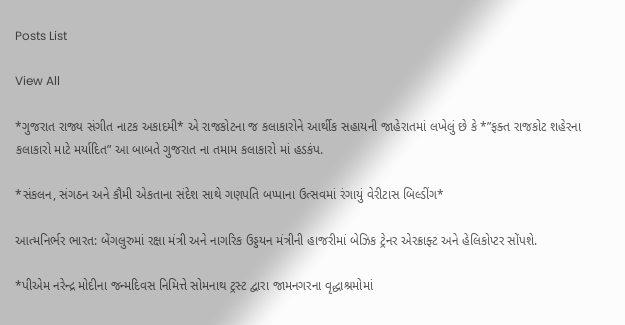Posts List

View All

*ગુજરાત રાજ્ય સંગીત નાટક અકાદમી* એ રાજકોટના જ કલાકારોને આર્થીક સહાયની જાહેરાતમાં લખેલું છે કે *”ફક્ત રાજકોટ શહેરના કલાકારો માટે મર્યાદિત” આ બાબતે ગુજરાત ના તમામ કલાકારો માં હડકંપ.

*સંકલન, સંગઠન અને કૌમી એકતાના સંદેશ સાથે ગણપતિ બપ્પાના ઉત્સવમાં રંગાયું વેરીટાસ બિલ્ડીંગ*

આત્મનિર્ભર ભારત: બેંગલુરુમાં રક્ષા મંત્રી અને નાગરિક ઉડ્ડયન મંત્રીની હાજરીમાં બેઝિક ટ્રેનર એરક્રાફ્ટ અને હેલિકોપ્ટર સોંપશે.

*પીએમ નરેન્દ્ર મોદીના જન્મદિવસ નિમિત્તે સોમનાથ ટ્રસ્ટ દ્વારા જામનગરના વૃદ્ધાશ્રમોમાં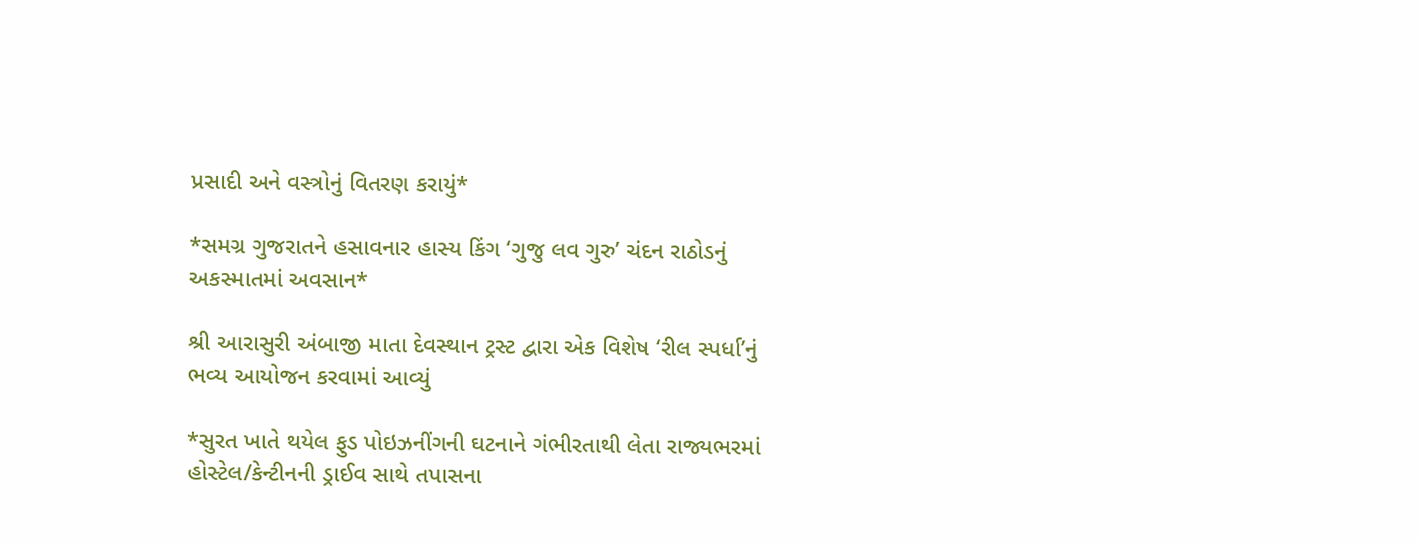પ્રસાદી અને વસ્ત્રોનું વિતરણ કરાયું*

*સમગ્ર ગુજરાતને હસાવનાર હાસ્ય કિંગ ‘ગુજુ લવ ગુરુ’ ચંદન રાઠોડનું અકસ્માતમાં અવસાન*

શ્રી આરાસુરી અંબાજી માતા દેવસ્થાન ટ્રસ્ટ દ્વારા એક વિશેષ ‘રીલ સ્પર્ધા’નું ભવ્ય આયોજન કરવામાં આવ્યું

*સુરત ખાતે થયેલ ફુડ પોઇઝનીંગની ઘટનાને ગંભીરતાથી લેતા રાજ્યભરમાં હોસ્ટેલ/કેન્ટીનની ડ્રાઈવ સાથે તપાસના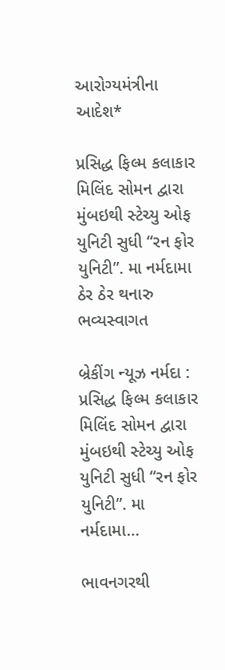આરોગ્યમંત્રીના આદેશ*

પ્રસિદ્ધ ફિલ્મ કલાકાર મિલિંદ સોમન દ્વારા મુંબઇથી સ્ટેચ્યુ ઓફ યુનિટી સુધી “રન ફોર યુનિટી”. મા નર્મદામા ઠેર ઠેર થનારુ ભવ્યસ્વાગત

બ્રેકીંગ ન્યૂઝ નર્મદા : પ્રસિદ્ધ ફિલ્મ કલાકાર મિલિંદ સોમન દ્વારા મુંબઇથી સ્ટેચ્યુ ઓફ યુનિટી સુધી “રન ફોર યુનિટી”. મા નર્મદામા…

ભાવનગરથી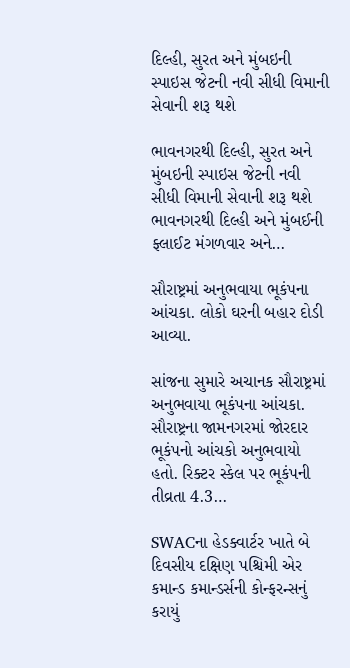દિલ્હી, સુરત અને મુંબઇની સ્પાઇસ જેટની નવી સીધી વિમાની સેવાની શરૂ થશે

ભાવનગરથી દિલ્હી, સુરત અને મુંબઇની સ્પાઇસ જેટની નવી સીધી વિમાની સેવાની શરૂ થશે ભાવનગરથી દિલ્હી અને મુંબઈની ફ્લાઈટ મંગળવાર અને…

સૌરાષ્ટ્રમાં અનુભવાયા ભૂકંપના આંચકા. લોકો ઘરની બહાર દોડી આવ્યા.

સાંજના સુમારે અચાનક સૌરાષ્ટ્રમાં અનુભવાયા ભૂકંપના આંચકા. સૌરાષ્ટ્રના જામનગરમાં જોરદાર ભૂકંપનો આંચકો અનુભવાયો હતો. રિક્ટર સ્કેલ પર ભૂકંપની તીવ્રતા 4.3…

SWACના હેડક્વાર્ટર ખાતે બે દિવસીય દક્ષિણ પશ્ચિમી એર કમાન્ડ કમાન્ડર્સની કોન્ફરન્સનું કરાયું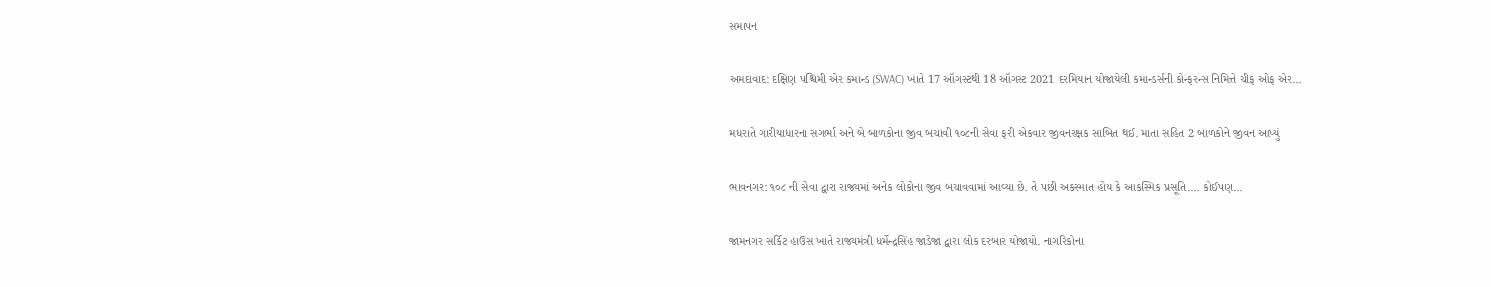સમાપન

અમદાવાદ: દક્ષિણ પશ્ચિમી એર કમાન્ડ (SWAC) ખાતે 17 ઑગસ્ટથી 18 ઑગસ્ટ 2021 દરમિયાન યોજાયેલી કમાન્ડર્સની કોન્ફરન્સ નિમિત્તે ચીફ ઓફ એર…

મધરાતે ગારીયાધારના સગર્ભા અને બે બાળકોના જીવ બચાવી ૧૦૮ની સેવા ફરી એકવાર જીવનરક્ષક સાબિત થઈ. માતા સહિત 2 બાળકોને જીવન આપ્યું

ભાવનગર: ૧૦૮ ની સેવા દ્વારા રાજ્યમાં અનેક લોકોના જીવ બચાવવામાં આવ્યા છે. તે પછી અકસ્માત હોય કે આકસ્મિક પ્રસૂતિ…. કોઈપણ…

જામનગર સર્કિટ હાઉસ ખાતે રાજ્યમંત્રી ધર્મેન્દ્રસિંહ જાડેજા દ્વારા લોક દરબાર યોજાયો. નાગરિકોના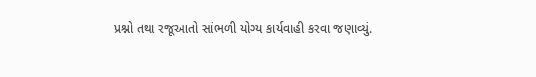પ્રશ્નો તથા રજૂઆતો સાંભળી યોગ્ય કાર્યવાહી કરવા જણાવ્યું.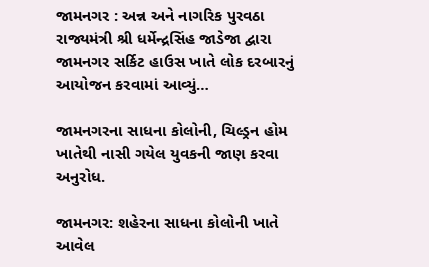જામનગર : અન્ન અને નાગરિક પુરવઠા રાજ્યમંત્રી શ્રી ધર્મેન્દ્રસિંહ જાડેજા દ્વારા જામનગર સર્કિટ હાઉસ ખાતે લોક દરબારનું આયોજન કરવામાં આવ્યું…

જામનગરના સાધના કોલોની, ચિલ્ડ્રન હોમ ખાતેથી નાસી ગયેલ યુવકની જાણ કરવા અનુરોધ.

જામનગર: શહેરના સાધના કોલોની ખાતે આવેલ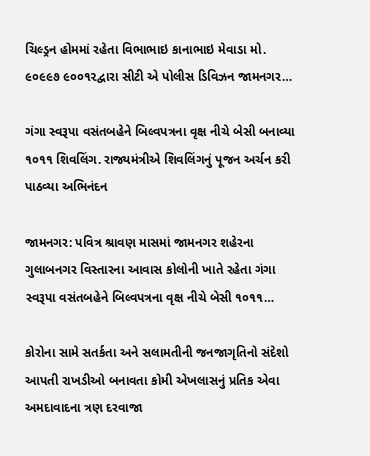ચિલ્ડ્રન હોમમાં રહેતા વિભાભાઇ કાનાભાઇ મેવાડા મો. ૯૦૯૯૭ ૯૦૦૧૨દ્વારા સીટી એ પોલીસ ડિવિઝન જામનગર…

ગંગા સ્વરૂપા વસંતબહેને બિલ્વપત્રના વૃક્ષ નીચે બેસી બનાવ્યા ૧૦૧૧ શિવલિંગ. રાજ્યમંત્રીએ શિવલિંગનું પૂજન અર્ચન કરી પાઠવ્યા અભિનંદન

જામનગર: પવિત્ર શ્રાવણ માસમાં જામનગર શહેરના ગુલાબનગર વિસ્તારના આવાસ કોલોની ખાતે રહેતા ગંગા સ્વરૂપા વસંતબહેને બિલ્વપત્રના વૃક્ષ નીચે બેસી ૧૦૧૧…

કોરોના સામે સતર્કતા અને સલામતીની જનજાગૃતિનો સંદેશો આપતી રાખડીઓ બનાવતા કોમી એખલાસનું પ્રતિક એવા અમદાવાદના ત્રણ દરવાજા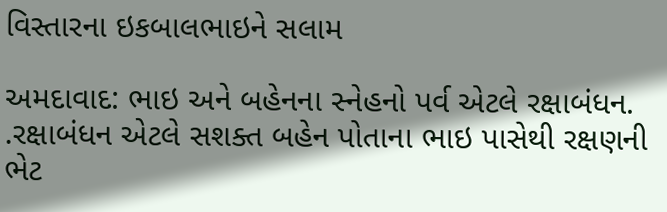વિસ્તારના ઇકબાલભાઇને સલામ

અમદાવાદ: ભાઇ અને બહેનના સ્નેહનો પર્વ એટલે રક્ષાબંધન. .રક્ષાબંધન એટલે સશક્ત બહેન પોતાના ભાઇ પાસેથી રક્ષણની ભેટ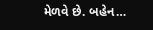મેળવે છે. બહેન…